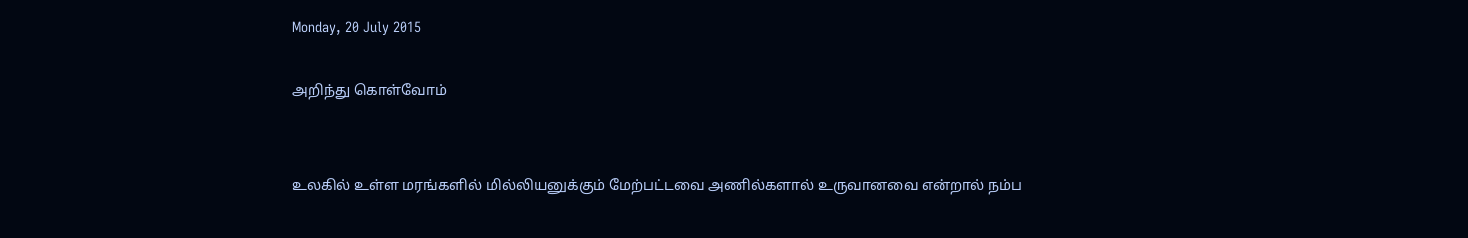Monday, 20 July 2015

அறிந்து கொள்வோம்


உலகில் உள்ள மரங்களில் மில்லியனுக்கும் மேற்பட்டவை அணில்களால் உருவானவை என்றால் நம்ப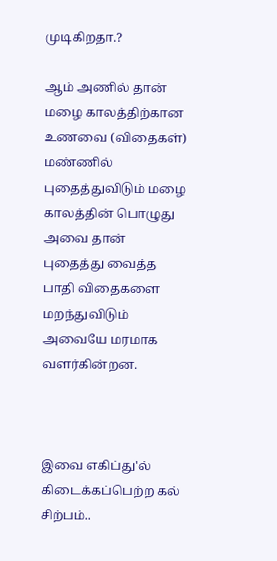முடிகிறதா.?

ஆம் அணில் தான் மழை காலத்திற்கான உணவை (விதைகள்) மண்ணில் புதைத்துவிடும் மழை காலத்தின் பொழுது அவை தான் புதைத்து வைத்த பாதி விதைகளை மறந்துவிடும் அவையே மரமாக வளர்கின்றன.



இவை எகிப்து'ல் கிடைக்கப்பெற்ற கல் சிற்பம்..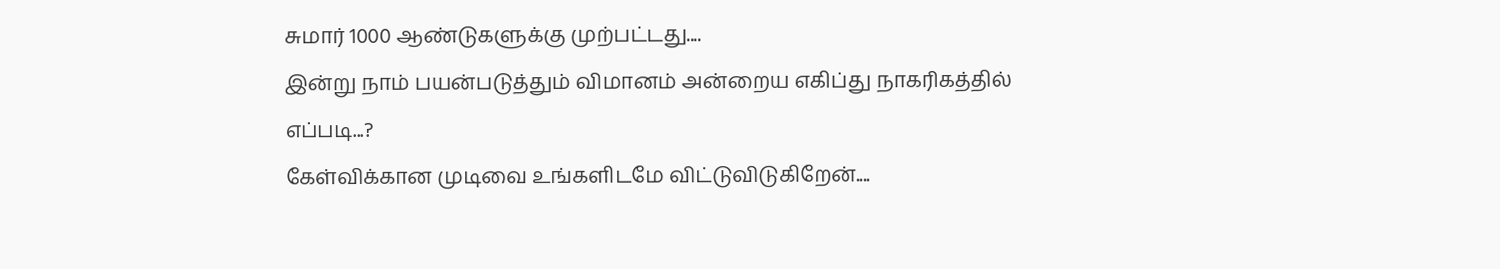சுமார் 1000 ஆண்டுகளுக்கு முற்பட்டது....
இன்று நாம் பயன்படுத்தும் விமானம் அன்றைய எகிப்து நாகரிகத்தில் எப்படி...?
கேள்விக்கான முடிவை உங்களிடமே விட்டுவிடுகிறேன்....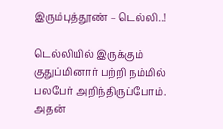இரும்புத்தூண் – டெல்லி..!

டெல்லியில் இருக்கும் குதுப்மினார் பற்றி நம்மில் பலபேர் அறிந்திருப்போம். அதன்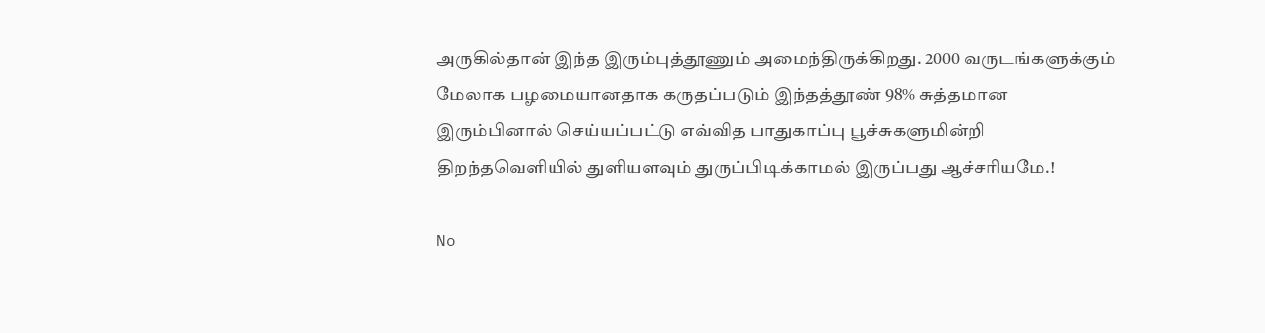அருகில்தான் இந்த இரும்புத்தூணும் அமைந்திருக்கிறது. 2000 வருடங்களுக்கும் மேலாக பழமையானதாக கருதப்படும் இந்தத்தூண் 98% சுத்தமான இரும்பினால் செய்யப்பட்டு எவ்வித பாதுகாப்பு பூச்சுகளுமின்றி திறந்தவெளியில் துளியளவும் துருப்பிடிக்காமல் இருப்பது ஆச்சாியமே.!

No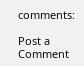comments:

Post a Comment